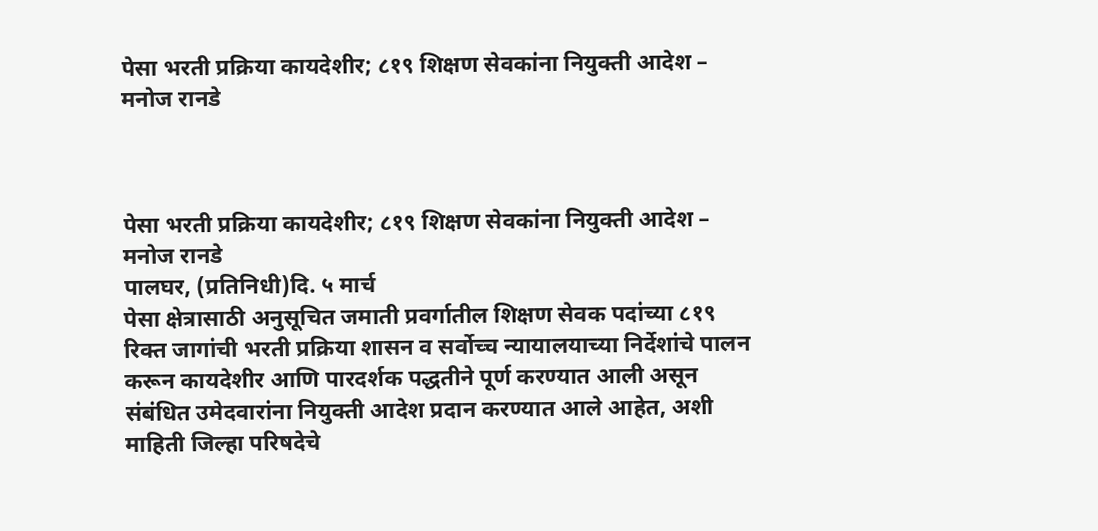पेसा भरती प्रक्रिया कायदेशीर; ८१९ शिक्षण सेवकांना नियुक्ती आदेश – मनोज रानडे



पेसा भरती प्रक्रिया कायदेशीर; ८१९ शिक्षण सेवकांना नियुक्ती आदेश – मनोज रानडे
पालघर, (प्रतिनिधी)दि. ५ मार्च
पेसा क्षेत्रासाठी अनुसूचित जमाती प्रवर्गातील शिक्षण सेवक पदांच्या ८१९ रिक्त जागांची भरती प्रक्रिया शासन व सर्वोच्च न्यायालयाच्या निर्देशांचे पालन करून कायदेशीर आणि पारदर्शक पद्धतीने पूर्ण करण्यात आली असून संबंधित उमेदवारांना नियुक्ती आदेश प्रदान करण्यात आले आहेत, अशी माहिती जिल्हा परिषदेचे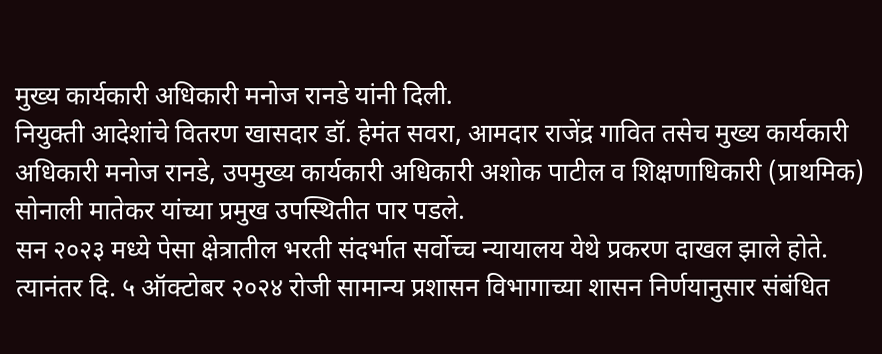मुख्य कार्यकारी अधिकारी मनोज रानडे यांनी दिली.
नियुक्ती आदेशांचे वितरण खासदार डॉ. हेमंत सवरा, आमदार राजेंद्र गावित तसेच मुख्य कार्यकारी अधिकारी मनोज रानडे, उपमुख्य कार्यकारी अधिकारी अशोक पाटील व शिक्षणाधिकारी (प्राथमिक) सोनाली मातेकर यांच्या प्रमुख उपस्थितीत पार पडले.
सन २०२३ मध्ये पेसा क्षेत्रातील भरती संदर्भात सर्वोच्च न्यायालय येथे प्रकरण दाखल झाले होते. त्यानंतर दि. ५ ऑक्टोबर २०२४ रोजी सामान्य प्रशासन विभागाच्या शासन निर्णयानुसार संबंधित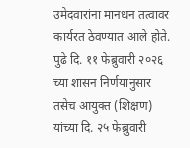उमेदवारांना मानधन तत्वावर कार्यरत ठेवण्यात आले होते. पुढे दि. ११ फेब्रुवारी २०२६ च्या शासन निर्णयानुसार तसेच आयुक्त (शिक्षण) यांच्या दि. २५ फेब्रुवारी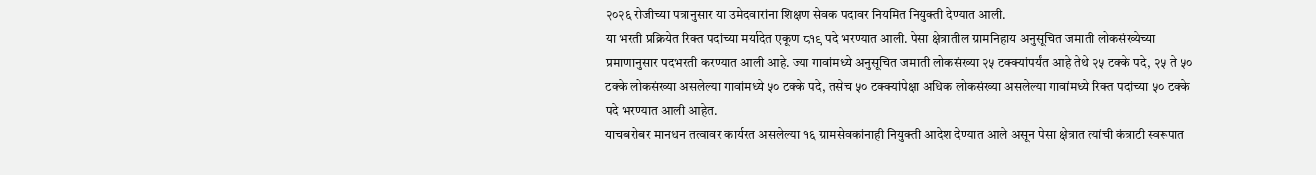२०२६ रोजीच्या पत्रानुसार या उमेदवारांना शिक्षण सेवक पदावर नियमित नियुक्ती देण्यात आली.
या भरती प्रक्रियेत रिक्त पदांच्या मर्यादेत एकूण ८१९ पदे भरण्यात आली. पेसा क्षेत्रातील ग्रामनिहाय अनुसूचित जमाती लोकसंख्येच्या प्रमाणानुसार पदभरती करण्यात आली आहे. ज्या गावांमध्ये अनुसूचित जमाती लोकसंख्या २५ टक्क्यांपर्यंत आहे तेथे २५ टक्के पदे, २५ ते ५० टक्के लोकसंख्या असलेल्या गावांमध्ये ५० टक्के पदे, तसेच ५० टक्क्यांपेक्षा अधिक लोकसंख्या असलेल्या गावांमध्ये रिक्त पदांच्या ५० टक्के पदे भरण्यात आली आहेत.
याचबरोबर मानधन तत्वावर कार्यरत असलेल्या १६ ग्रामसेवकांनाही नियुक्ती आदेश देण्यात आले असून पेसा क्षेत्रात त्यांची कंत्राटी स्वरूपात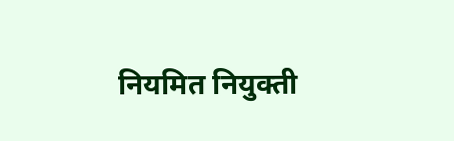नियमित नियुक्ती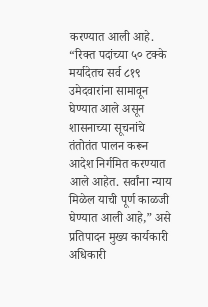करण्यात आली आहे.
“रिक्त पदांच्या ५० टक्के मर्यादेतच सर्व ८१९ उमेदवारांना सामावून घेण्यात आले असून शासनाच्या सूचनांचे तंतोतंत पालन करून आदेश निर्गमित करण्यात आले आहेत. सर्वांना न्याय मिळेल याची पूर्ण काळजी घेण्यात आली आहे,” असे प्रतिपादन मुख्य कार्यकारी अधिकारी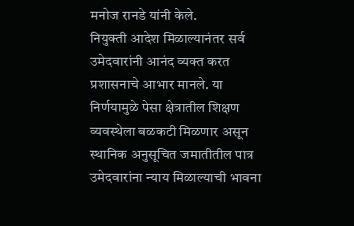मनोज रानडे यांनी केले.
नियुक्ती आदेश मिळाल्यानंतर सर्व उमेदवारांनी आनंद व्यक्त करत प्रशासनाचे आभार मानले. या निर्णयामुळे पेसा क्षेत्रातील शिक्षण व्यवस्थेला बळकटी मिळणार असून स्थानिक अनुसूचित जमातीतील पात्र उमेदवारांना न्याय मिळाल्याची भावना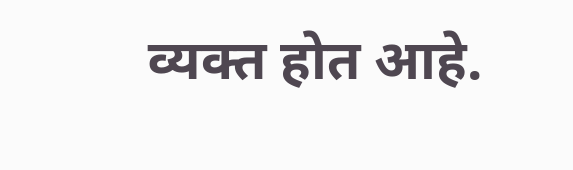व्यक्त होत आहे.